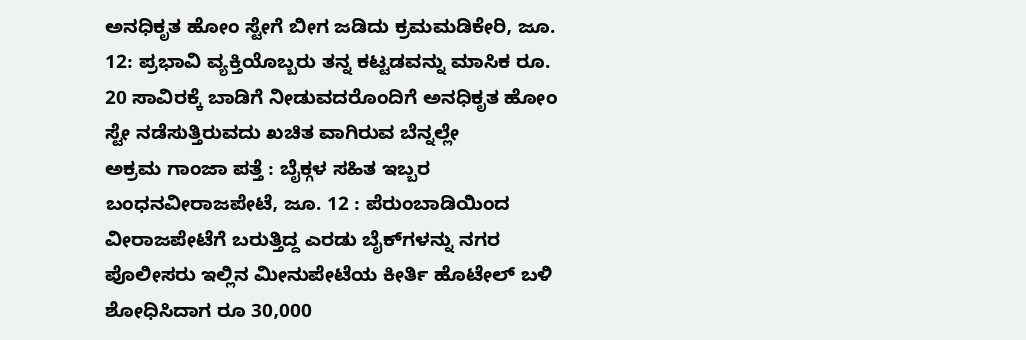ಅನಧಿಕೃತ ಹೋಂ ಸ್ಟೇಗೆ ಬೀಗ ಜಡಿದು ಕ್ರಮಮಡಿಕೇರಿ, ಜೂ. 12: ಪ್ರಭಾವಿ ವ್ಯಕ್ತಿಯೊಬ್ಬರು ತನ್ನ ಕಟ್ಟಡವನ್ನು ಮಾಸಿಕ ರೂ. 20 ಸಾವಿರಕ್ಕೆ ಬಾಡಿಗೆ ನೀಡುವದರೊಂದಿಗೆ ಅನಧಿಕೃತ ಹೋಂ ಸ್ಟೇ ನಡೆಸುತ್ತಿರುವದು ಖಚಿತ ವಾಗಿರುವ ಬೆನ್ನಲ್ಲೇ
ಅಕ್ರಮ ಗಾಂಜಾ ಪತ್ತೆ : ಬೈಕ್ಗಳ ಸಹಿತ ಇಬ್ಬರ ಬಂಧನವೀರಾಜಪೇಟೆ, ಜೂ. 12 : ಪೆರುಂಬಾಡಿಯಿಂದ ವೀರಾಜಪೇಟೆಗೆ ಬರುತ್ತಿದ್ದ ಎರಡು ಬೈಕ್‍ಗಳನ್ನು ನಗರ ಪೊಲೀಸರು ಇಲ್ಲಿನ ಮೀನುಪೇಟೆಯ ಕೀರ್ತಿ ಹೊಟೇಲ್ ಬಳಿ ಶೋಧಿಸಿದಾಗ ರೂ 30,000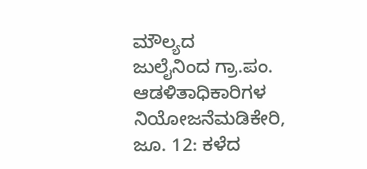ಮೌಲ್ಯದ
ಜುಲೈನಿಂದ ಗ್ರಾ.ಪಂ. ಆಡಳಿತಾಧಿಕಾರಿಗಳ ನಿಯೋಜನೆಮಡಿಕೇರಿ, ಜೂ. 12: ಕಳೆದ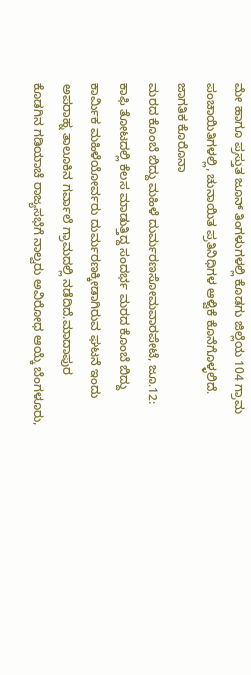ಮೇ ಹಾಗೂ ಪ್ರಸ್ತುತ ಜೂನ್ ತಿಂಗಳುಗಳಲ್ಲಿ ಕೊಡಗು ಜಿಲ್ಲೆಯ 104 ಗ್ರಾಮ ಪಂಚಾಯಿತಿಗಳಲ್ಲಿ, ಚುನಾಯಿತ ಪ್ರತಿನಿಧಿಗಳ ಆಳ್ವಿಕೆ ಕೊನೆಗೊಳ್ಳಲಿದೆ. ಜಾಗತಿಕ ಕೊರೊನಾ
ಮರದ ಕೊಂಬೆ ಬಿದ್ದು ಮಹಿಳೆ ದುರ್ಮರಣಸೋಮವಾರಪೇಟೆ, ಜೂ.12: ಕಾಫಿ ತೋಟದಲ್ಲಿ ಕೆಲಸ ಮಾಡುತ್ತಿದ್ದ ಸಂದರ್ಭ ಮರದ ಕೊಂಬೆ ಬಿದ್ದು ಕಾರ್ಮಿಕ ಮಹಿಳೆಯೋರ್ವರು ದುರ್ಮರಣಕ್ಕೀಡಾಗಿರುವ ಘಟನೆ ಇಂದು ಅಪರಾಹ್ನ ತಾಲೂಕಿನ ಗರ್ವಾಲೆ ಗ್ರಾಮದಲ್ಲಿ ನಡೆದಿದೆ.ಮಾದಾಪುರ
ಕೊಡಗಿನ ಗಡಿಯಾಚೆ ರಾಜ್ಯಸಭೆಗೆ ನಾಲ್ವರು ಅವಿರೋಧ ಆಯ್ಕೆ ಬೆಂಗಳೂರು,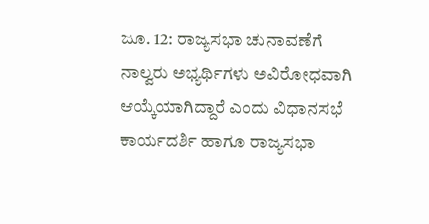ಜೂ. 12: ರಾಜ್ಯಸಭಾ ಚುನಾವಣೆಗೆ ನಾಲ್ವರು ಅಭ್ಯರ್ಥಿಗಳು ಅವಿರೋಧವಾಗಿ ಆಯ್ಕೆಯಾಗಿದ್ದಾರೆ ಎಂದು ವಿಧಾನಸಭೆ ಕಾರ್ಯದರ್ಶಿ ಹಾಗೂ ರಾಜ್ಯಸಭಾ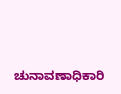ಚುನಾವಣಾಧಿಕಾರಿ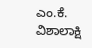ಎಂ.ಕೆ. ವಿಶಾಲಾಕ್ಷಿ